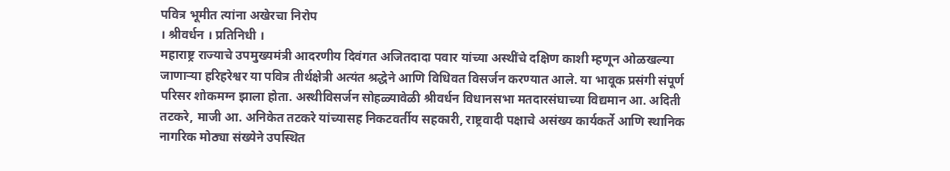पवित्र भूमीत त्यांना अखेरचा निरोप
। श्रीवर्धन । प्रतिनिधी ।
महाराष्ट्र राज्याचे उपमुख्यमंत्री आदरणीय दिवंगत अजितदादा पवार यांच्या अस्थींचे दक्षिण काशी म्हणून ओळखल्या जाणाऱ्या हरिहरेश्वर या पवित्र तीर्थक्षेत्री अत्यंत श्रद्धेने आणि विधिवत विसर्जन करण्यात आले. या भावूक प्रसंगी संपूर्ण परिसर शोकमग्न झाला होता. अस्थीविसर्जन सोहळ्यावेळी श्रीवर्धन विधानसभा मतदारसंघाच्या विद्यमान आ. अदिती तटकरे, माजी आ. अनिकेत तटकरे यांच्यासह निकटवर्तीय सहकारी, राष्ट्रवादी पक्षाचे असंख्य कार्यकर्ते आणि स्थानिक नागरिक मोठ्या संख्येने उपस्थित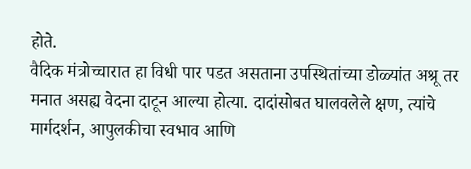होते.
वैदिक मंत्रोच्चारात हा विधी पार पडत असताना उपस्थितांच्या डोळ्यांत अश्रू तर मनात असह्य वेदना दाटून आल्या होत्या. दादांसोबत घालवलेले क्षण, त्यांचे मार्गदर्शन, आपुलकीचा स्वभाव आणि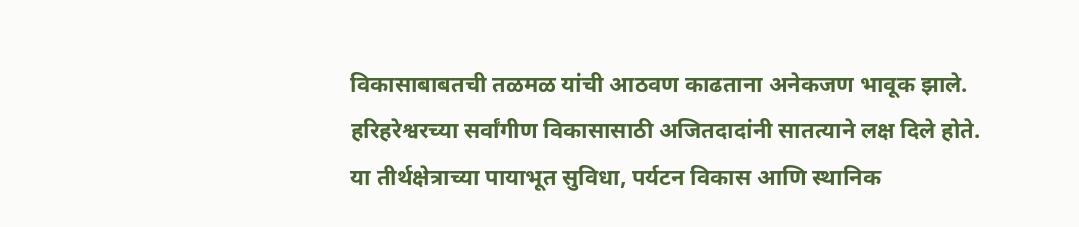विकासाबाबतची तळमळ यांची आठवण काढताना अनेकजण भावूक झाले. हरिहरेश्वरच्या सर्वांगीण विकासासाठी अजितदादांनी सातत्याने लक्ष दिले होते. या तीर्थक्षेत्राच्या पायाभूत सुविधा, पर्यटन विकास आणि स्थानिक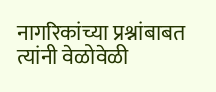नागरिकांच्या प्रश्नांबाबत त्यांनी वेळोवेळी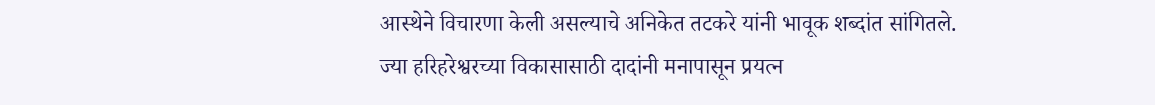आस्थेने विचारणा केली असल्याचे अनिकेत तटकरे यांनी भावूक शब्दांत सांगितले.
ज्या हरिहरेश्वरच्या विकासासाठी दादांनी मनापासून प्रयत्न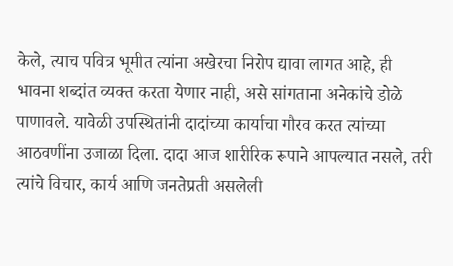केले, त्याच पवित्र भूमीत त्यांना अखेरचा निरोप द्यावा लागत आहे, ही भावना शब्दांत व्यक्त करता येणार नाही, असे सांगताना अनेकांचे डोळे पाणावले. यावेळी उपस्थितांनी दादांच्या कार्याचा गौरव करत त्यांच्या आठवणींना उजाळा दिला. दादा आज शारीरिक रूपाने आपल्यात नसले, तरी त्यांचे विचार, कार्य आणि जनतेप्रती असलेली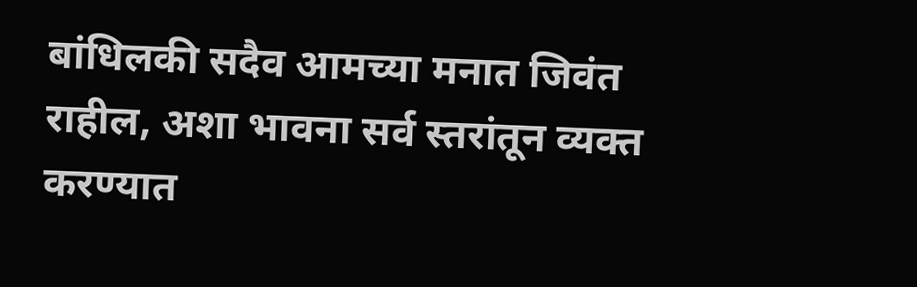बांधिलकी सदैव आमच्या मनात जिवंत राहील, अशा भावना सर्व स्तरांतून व्यक्त करण्यात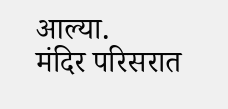आल्या.
मंदिर परिसरात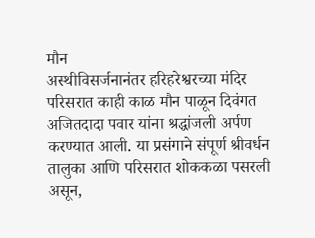मौन
अस्थीविसर्जनानंतर हरिहरेश्वरच्या मंदिर परिसरात काही काळ मौन पाळून दिवंगत अजितदादा पवार यांना श्रद्धांजली अर्पण करण्यात आली. या प्रसंगाने संपूर्ण श्रीवर्धन तालुका आणि परिसरात शोककळा पसरली असून,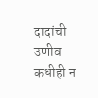दादांची उणीव कधीही न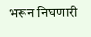भरून निघणारी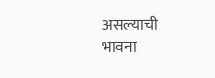असल्याची भावना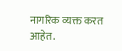नागरिक व्यक्त करत आहेत.